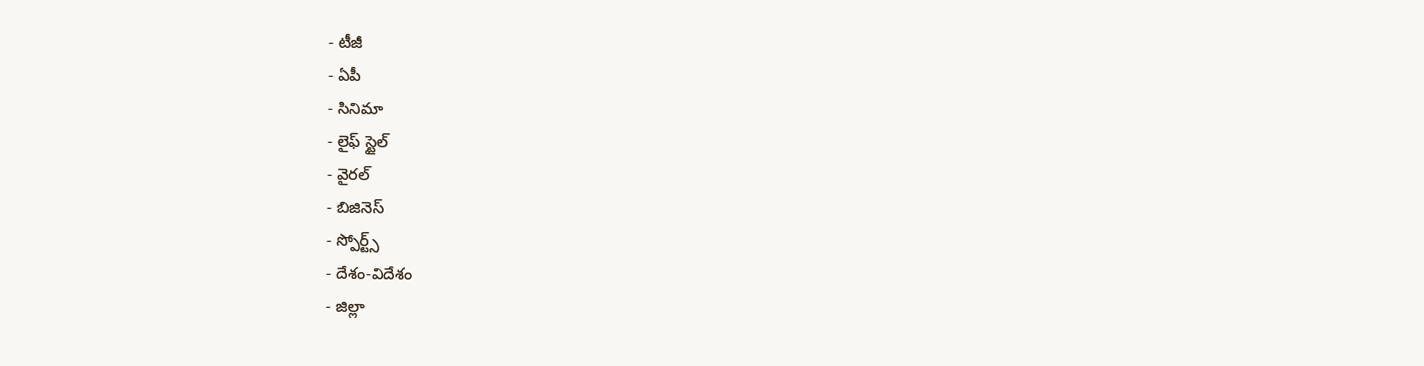- టీజీ
- ఏపీ
- సినిమా
- లైఫ్ స్టైల్
- వైరల్
- బిజినెస్
- స్పోర్ట్స్
- దేశం-విదేశం
- జిల్లా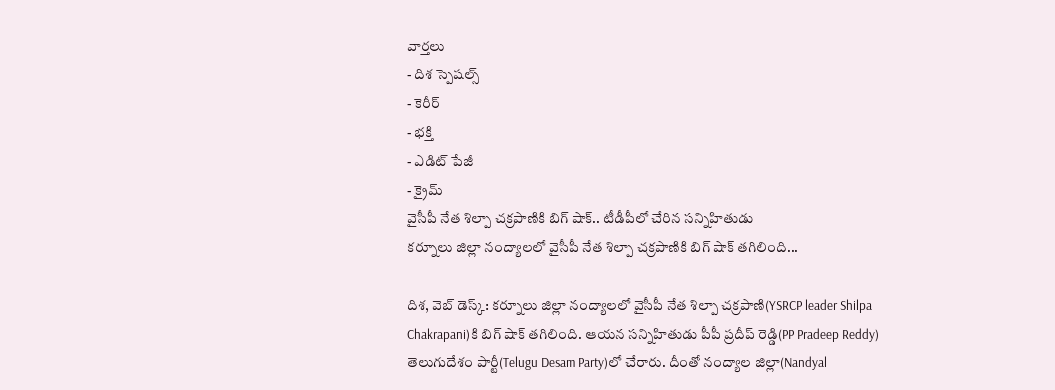వార్తలు
- దిశ స్పెషల్స్
- కెరీర్
- భక్తి
- ఎడిట్ పేజీ
- క్రైమ్
వైసీపీ నేత శిల్పా చక్రపాణికి బిగ్ షాక్.. టీడీపీలో చేరిన సన్నిహితుడు
కర్నూలు జిల్లా నంద్యాలలో వైసీపీ నేత శిల్పా చక్రపాణికి బిగ్ షాక్ తగిలింది...

దిశ, వెబ్ డెస్క్: కర్నూలు జిల్లా నంద్యాలలో వైసీపీ నేత శిల్పా చక్రపాణి(YSRCP leader Shilpa Chakrapani)కి బిగ్ షాక్ తగిలింది. ఆయన సన్నిహితుడు పీపీ ప్రదీప్ రెడ్డి(PP Pradeep Reddy) తెలుగుదేశం పార్టీ(Telugu Desam Party)లో చేరారు. దీంతో నంద్యాల జిల్లా(Nandyal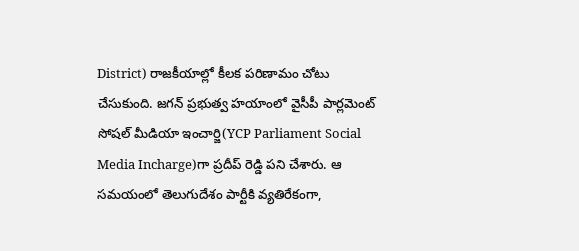District) రాజకీయాల్లో కీలక పరిణామం చోటు చేసుకుంది. జగన్ ప్రభుత్వ హయాంలో వైసీపీ పార్లమెంట్ సోషల్ మీడియా ఇంచార్జి(YCP Parliament Social Media Incharge)గా ప్రదీప్ రెడ్డి పని చేశారు. ఆ సమయంలో తెలుగుదేశం పార్టీకి వ్యతిరేకంగా,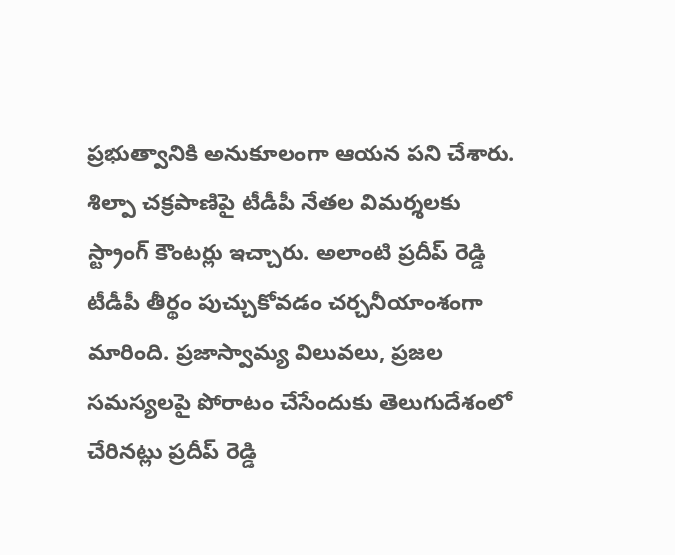ప్రభుత్వానికి అనుకూలంగా ఆయన పని చేశారు. శిల్పా చక్రపాణిపై టీడీపీ నేతల విమర్శలకు స్ట్రాంగ్ కౌంటర్లు ఇచ్చారు. అలాంటి ప్రదీప్ రెడ్డి టీడీపీ తీర్థం పుచ్చుకోవడం చర్చనీయాంశంగా మారింది. ప్రజాస్వామ్య విలువలు, ప్రజల సమస్యలపై పోరాటం చేసేందుకు తెలుగుదేశంలో చేరినట్లు ప్రదీప్ రెడ్డి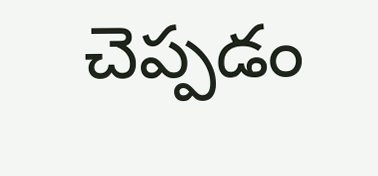చెప్పడం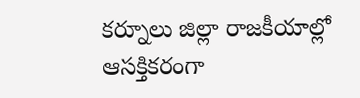కర్నూలు జిల్లా రాజకీయాల్లో ఆసక్తికరంగా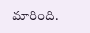మారింది.